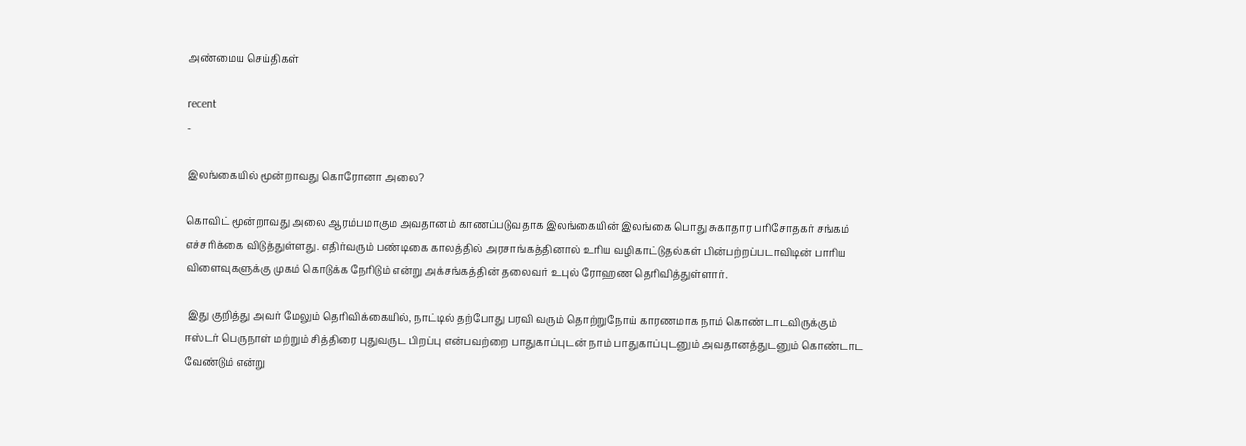அண்மைய செய்திகள்

recent
-

இலங்கையில் மூன்றாவது கொரோனா அலை?

கொவிட் மூன்றாவது அலை ஆரம்பமாகும அவதானம் காணப்படுவதாக இலங்கையின் இலங்கை பொது சுகாதார பரிசோதகர் சங்கம் எச்சரிக்கை விடுத்துள்ளது. எதிர்வரும் பண்டிகை காலத்தில் அரசாங்கத்தினால் உரிய வழிகாட்டுதல்கள் பின்பற்றப்படாவிடின் பாரிய விளைவுகளுக்கு முகம் கொடுக்க நேரிடும் என்று அக்சங்கத்தின் தலைவர் உபுல் ரோஹண தெரிவித்துள்ளார்.

 இது குறித்து அவர் மேலும் தெரிவிக்கையில், நாட்டில் தற்போது பரவி வரும் தொற்றுநோய் காரணமாக நாம் கொண்டாடவிருக்கும் ஈஸ்டர் பெருநாள் மற்றும் சித்திரை புதுவருட பிறப்பு என்பவற்றை பாதுகாப்புடன் நாம் பாதுகாப்புடனும் அவதானத்துடனும் கொண்டாட வேண்டும் என்று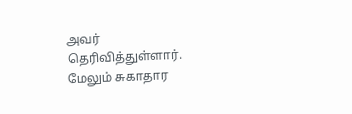அவர் தெரிவித்துள்ளார். மேலும் சுகாதார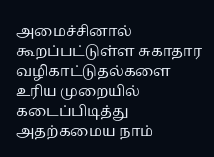அமைச்சினால் கூறப்பட்டுள்ள சுகாதார வழிகாட்டுதல்களை உரிய முறையில் கடைப்பிடித்து அதற்கமைய நாம்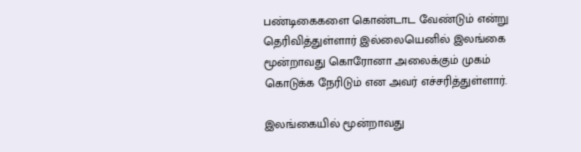பண்டிகைகளை கொண்டாட வேண்டும் என்று தெரிவித்துள்ளார் இல்லையெனில் இலங்கை மூன்றாவது கொரோனா அலைக்கும் முகம் கொடுக்க நேரிடும் என அவர் எச்சரித்துள்ளார்.

இலங்கையில் மூன்றாவது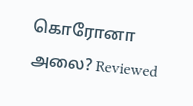கொரோனா அலை? Reviewed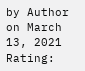by Author on March 13, 2021 Rating: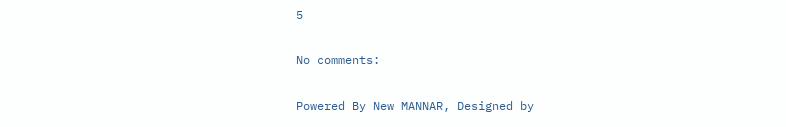5

No comments:

Powered By New MANNAR, Designed by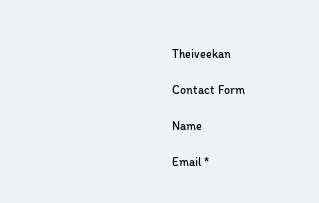Theiveekan

Contact Form

Name

Email *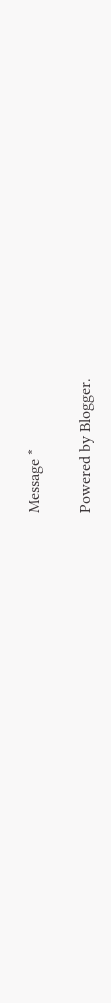Message *

Powered by Blogger.